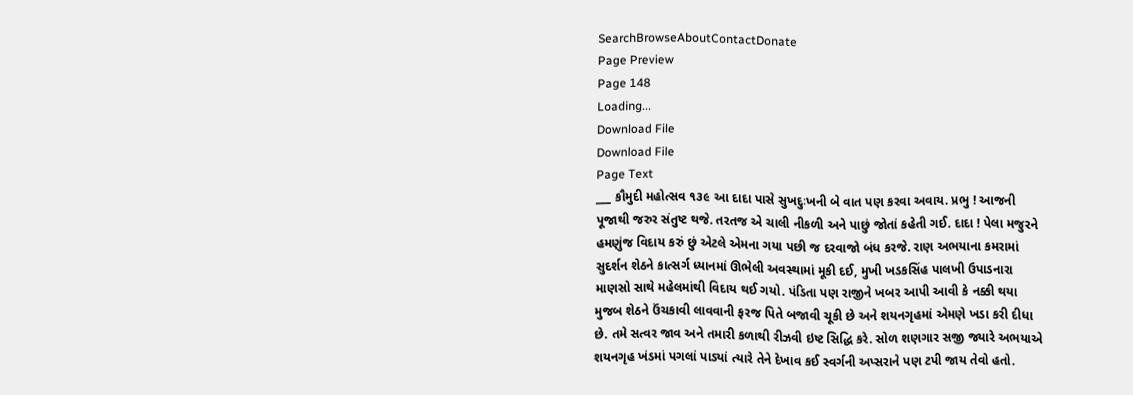SearchBrowseAboutContactDonate
Page Preview
Page 148
Loading...
Download File
Download File
Page Text
___ કૌમુદી મહોત્સવ ૧૩૯ આ દાદા પાસે સુખદુઃખની બે વાત પણ કરવા અવાય. પ્રભુ ! આજની પૂજાથી જરુર સંતુષ્ટ થજે. તરતજ એ ચાલી નીકળી અને પાછું જોતાં કહેતી ગઈ. દાદા ! પેલા મજુરને હમણુંજ વિદાય કરું છું એટલે એમના ગયા પછી જ દરવાજો બંધ કરજે. રાણ અભયાના કમરામાં સુદર્શન શેઠને કાત્સર્ગ ધ્યાનમાં ઊભેલી અવસ્થામાં મૂકી દઈ, મુખી ખડકસિંહ પાલખી ઉપાડનારા માણસો સાથે મહેલમાંથી વિદાય થઈ ગયો. પંડિતા પણ રાજીને ખબર આપી આવી કે નક્કી થયા મુજબ શેઠને ઉંચકાવી લાવવાની ફરજ પિતે બજાવી ચૂકી છે અને શયનગૃહમાં એમણે ખડા કરી દીધા છે. તમે સત્વર જાવ અને તમારી કળાથી રીઝવી ઇષ્ટ સિદ્ધિ કરે. સોળ શણગાર સજી જ્યારે અભયાએ શયનગૃહ ખંડમાં પગલાં પાડ્યાં ત્યારે તેને દેખાવ કઈ સ્વર્ગની અપ્સરાને પણ ટપી જાય તેવો હતો.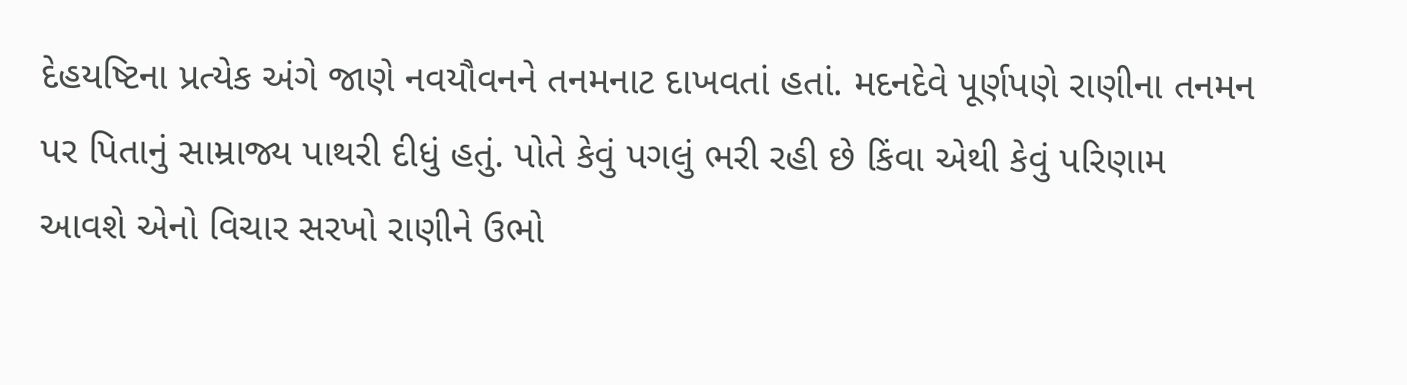દેહયષ્ટિના પ્રત્યેક અંગે જાણે નવયૌવનને તનમનાટ દાખવતાં હતાં. મદનદેવે પૂર્ણપણે રાણીના તનમન પર પિતાનું સામ્રાજ્ય પાથરી દીધું હતું. પોતે કેવું પગલું ભરી રહી છે કિંવા એથી કેવું પરિણામ આવશે એનો વિચાર સરખો રાણીને ઉભો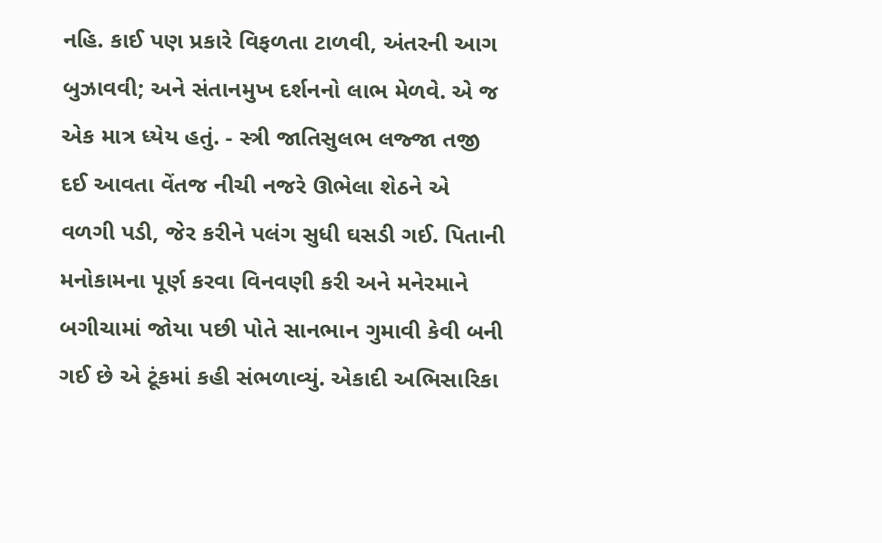નહિ. કાઈ પણ પ્રકારે વિફળતા ટાળવી, અંતરની આગ બુઝાવવી; અને સંતાનમુખ દર્શનનો લાભ મેળવે. એ જ એક માત્ર ધ્યેય હતું. - સ્ત્રી જાતિસુલભ લજ્જા તજી દઈ આવતા વેંતજ નીચી નજરે ઊભેલા શેઠને એ વળગી પડી, જેર કરીને પલંગ સુધી ઘસડી ગઈ. પિતાની મનોકામના પૂર્ણ કરવા વિનવણી કરી અને મનેરમાને બગીચામાં જોયા પછી પોતે સાનભાન ગુમાવી કેવી બની ગઈ છે એ ટૂંકમાં કહી સંભળાવ્યું. એકાદી અભિસારિકા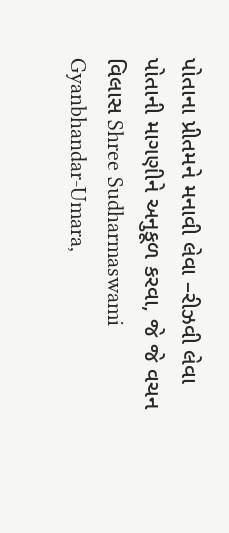પોતાના પ્રીતમને મનાવી લેવા –રીઝવી લેવા પોતાની માગણીને અનુકૂળ કરવા, જે જે વચન વિલાસ Shree Sudharmaswami Gyanbhandar-Umara,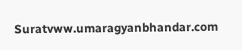Suratvww.umaragyanbhandar.com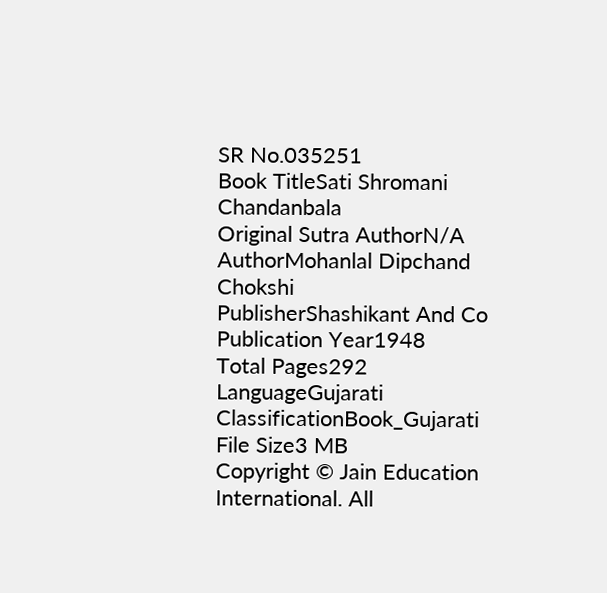SR No.035251
Book TitleSati Shromani Chandanbala
Original Sutra AuthorN/A
AuthorMohanlal Dipchand Chokshi
PublisherShashikant And Co
Publication Year1948
Total Pages292
LanguageGujarati
ClassificationBook_Gujarati
File Size3 MB
Copyright © Jain Education International. All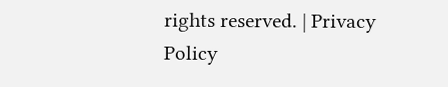rights reserved. | Privacy Policy